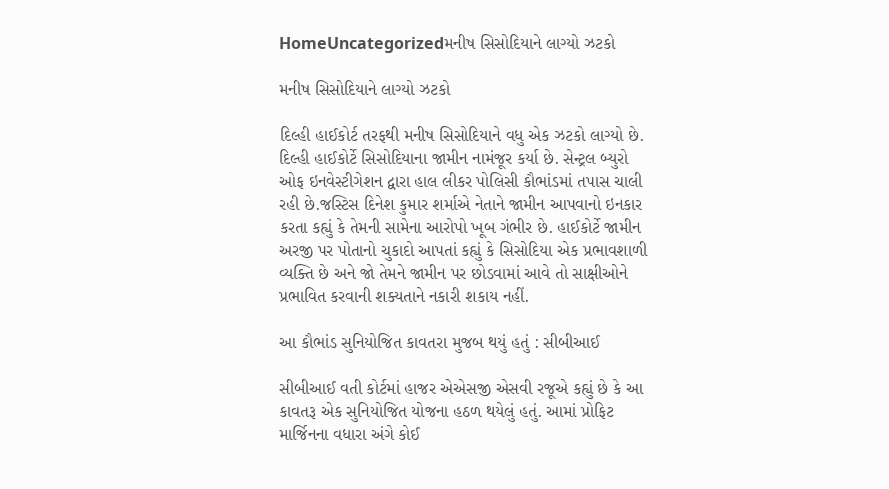HomeUncategorizedમનીષ સિસોદિયાને લાગ્યો ઝટકો

મનીષ સિસોદિયાને લાગ્યો ઝટકો

દિલ્હી હાઈકોર્ટ તરફથી મનીષ સિસોદિયાને વધુ એક ઝટકો લાગ્યો છે. દિલ્હી હાઈકોર્ટે સિસોદિયાના જામીન નામંજૂર કર્યા છે. સેન્ટ્રલ બ્યુરો ઓફ ઇનવેસ્ટીગેશન દ્વારા હાલ લીકર પોલિસી કૌભાંડમાં તપાસ ચાલી રહી છે.જસ્ટિસ દિનેશ કુમાર શર્માએ નેતાને જામીન આપવાનો ઇનકાર કરતા કહ્યું કે તેમની સામેના આરોપો ખૂબ ગંભીર છે. હાઈકોર્ટે જામીન અરજી પર પોતાનો ચુકાદો આપતાં કહ્યું કે સિસોદિયા એક પ્રભાવશાળી વ્યક્તિ છે અને જો તેમને જામીન પર છોડવામાં આવે તો સાક્ષીઓને પ્રભાવિત કરવાની શક્યતાને નકારી શકાય નહીં.

આ કૌભાંડ સુનિયોજિત કાવતરા મુજબ થયું હતું : સીબીઆઈ

સીબીઆઈ વતી કોર્ટમાં હાજર એએસજી એસવી રજૂએ કહ્યું છે કે આ કાવતરૂ એક સુનિયોજિત યોજના હઠળ થયેલું હતું. આમાં પ્રોફિટ માર્જિનના વધારા અંગે કોઈ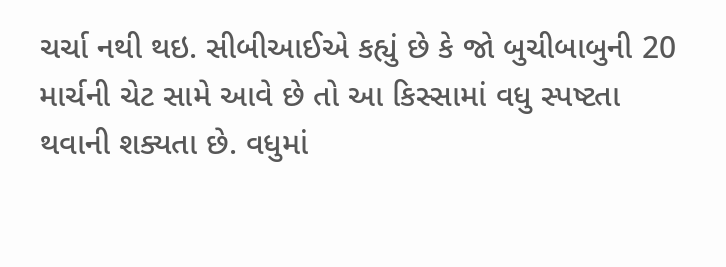ચર્ચા નથી થઇ. સીબીઆઈએ કહ્યું છે કે જો બુચીબાબુની 20 માર્ચની ચેટ સામે આવે છે તો આ કિસ્સામાં વધુ સ્પષ્ટતા થવાની શક્યતા છે. વધુમાં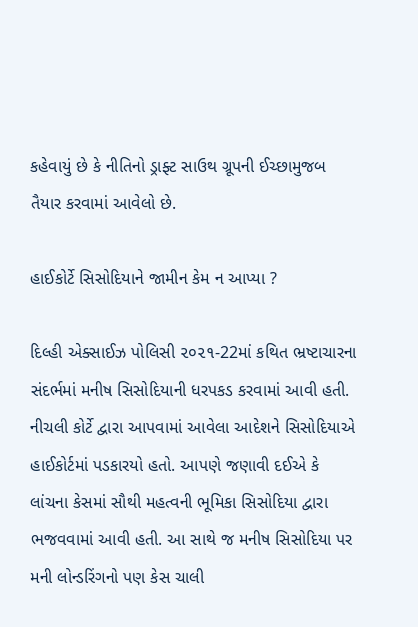કહેવાયું છે કે નીતિનો ડ્રાફ્ટ સાઉથ ગ્રૂપની ઈચ્છામુજબ તૈયાર કરવામાં આવેલો છે.

હાઈકોર્ટે સિસોદિયાને જામીન કેમ ન આપ્યા ?

દિલ્હી એક્સાઈઝ પોલિસી ૨૦૨૧-22માં કથિત ભ્રષ્ટાચારના સંદર્ભમાં મનીષ સિસોદિયાની ધરપકડ કરવામાં આવી હતી. નીચલી કોર્ટે દ્વારા આપવામાં આવેલા આદેશને સિસોદિયાએ હાઈકોર્ટમાં પડકારયો હતો. આપણે જણાવી દઈએ કે લાંચના કેસમાં સૌથી મહત્વની ભૂમિકા સિસોદિયા દ્વારા ભજવવામાં આવી હતી. આ સાથે જ મનીષ સિસોદિયા પર મની લોન્ડરિંગનો પણ કેસ ચાલી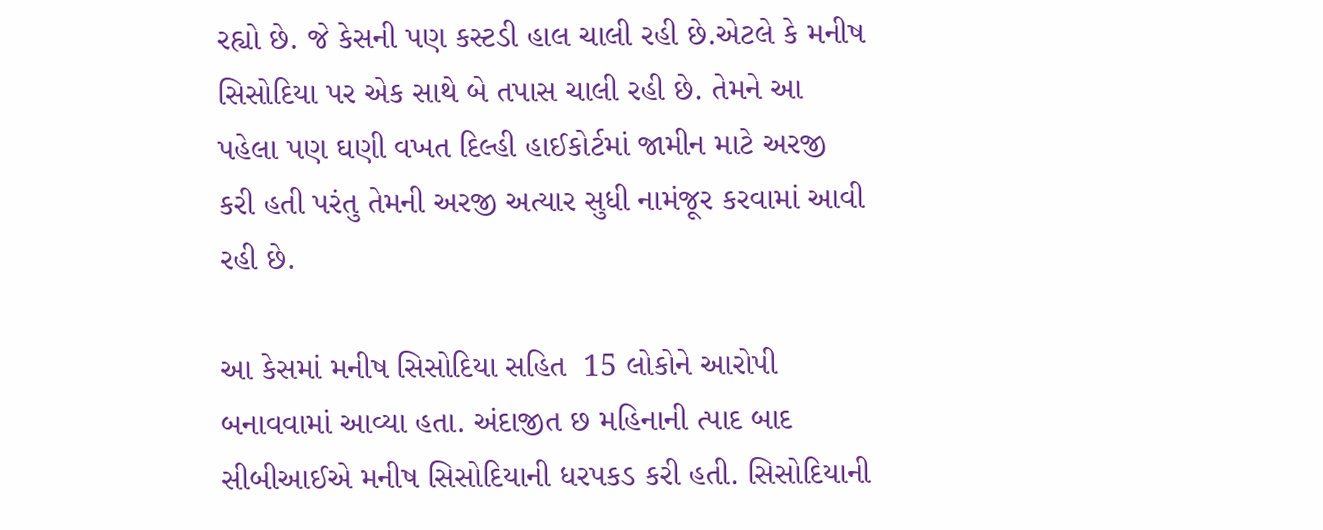રહ્યો છે. જે કેસની પણ કસ્ટડી હાલ ચાલી રહી છે.એટલે કે મનીષ સિસોદિયા પર એક સાથે બે તપાસ ચાલી રહી છે. તેમને આ પહેલા પણ ઘણી વખત દિલ્હી હાઈકોર્ટમાં જામીન માટે અરજી કરી હતી પરંતુ તેમની અરજી અત્યાર સુધી નામંજૂર કરવામાં આવી રહી છે.

આ કેસમાં મનીષ સિસોદિયા સહિત  15 લોકોને આરોપી બનાવવામાં આવ્યા હતા. અંદાજીત છ મહિનાની ત્પાદ બાદ સીબીઆઈએ મનીષ સિસોદિયાની ધરપકડ કરી હતી. સિસોદિયાની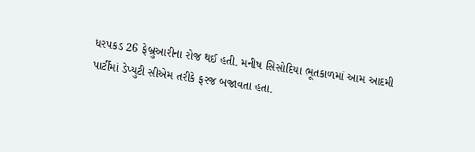ધરપકડ 26 ફેબ્રુઆરીના રોજ થઈ હતી. મનીષ સિસોદિયા ભૂતકાળમાં આમ આદમી પાર્ટીમાં ડેપ્યુટી સીએમ તરીકે ફરજ બજાવતા હતા.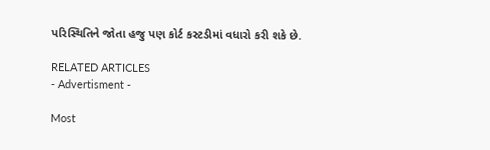પરિસ્થિતિને જોતા હજુ પણ કોર્ટ કસ્ટડીમાં વધારો કરી શકે છે.

RELATED ARTICLES
- Advertisment -

Most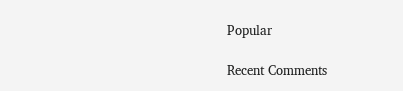Popular

Recent Comments